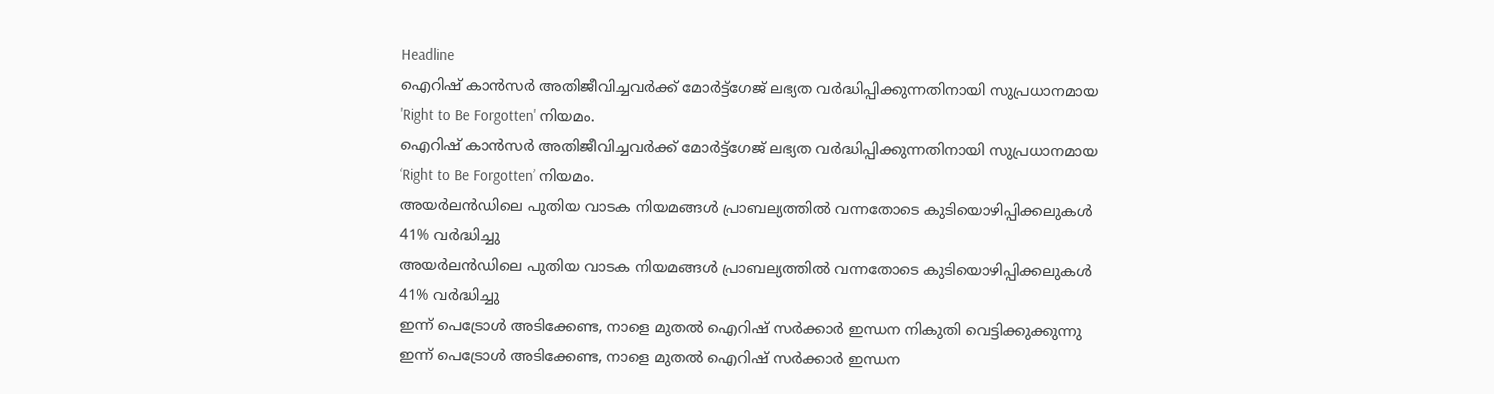Headline
ഐറിഷ് കാൻസർ അതിജീവിച്ചവർക്ക് മോർട്ട്ഗേജ് ലഭ്യത വർദ്ധിപ്പിക്കുന്നതിനായി സുപ്രധാനമായ 'Right to Be Forgotten' നിയമം.
ഐറിഷ് കാൻസർ അതിജീവിച്ചവർക്ക് മോർട്ട്ഗേജ് ലഭ്യത വർദ്ധിപ്പിക്കുന്നതിനായി സുപ്രധാനമായ ‘Right to Be Forgotten’ നിയമം.
അയർലൻഡിലെ പുതിയ വാടക നിയമങ്ങൾ പ്രാബല്യത്തിൽ വന്നതോടെ കുടിയൊഴിപ്പിക്കലുകൾ 41% വർദ്ധിച്ചു
അയർലൻഡിലെ പുതിയ വാടക നിയമങ്ങൾ പ്രാബല്യത്തിൽ വന്നതോടെ കുടിയൊഴിപ്പിക്കലുകൾ 41% വർദ്ധിച്ചു
ഇന്ന് പെട്രോൾ അടിക്കേണ്ട, നാളെ മുതൽ ഐറിഷ് സർക്കാർ ഇന്ധന നികുതി വെട്ടിക്കുക്കുന്നു
ഇന്ന് പെട്രോൾ അടിക്കേണ്ട, നാളെ മുതൽ ഐറിഷ് സർക്കാർ ഇന്ധന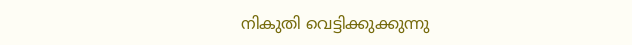നികുതി വെട്ടിക്കുക്കുന്നു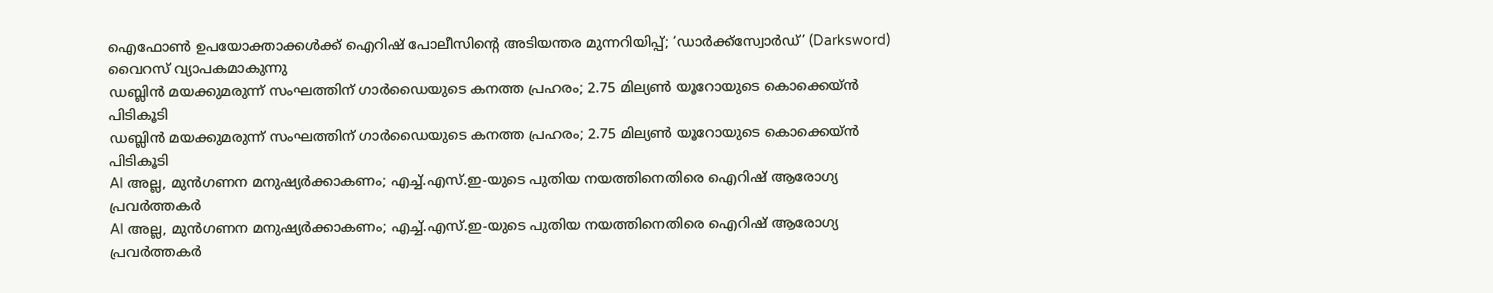ഐഫോൺ ഉപയോക്താക്കൾക്ക് ഐറിഷ് പോലീസിന്റെ അടിയന്തര മുന്നറിയിപ്പ്; ‘ഡാർക്ക്സ്വോർഡ്’ (Darksword) വൈറസ് വ്യാപകമാകുന്നു
ഡബ്ലിൻ മയക്കുമരുന്ന് സംഘത്തിന് ഗാർഡൈയുടെ കനത്ത പ്രഹരം; 2.75 മില്യൺ യൂറോയുടെ കൊക്കെയ്ൻ പിടികൂടി
ഡബ്ലിൻ മയക്കുമരുന്ന് സംഘത്തിന് ഗാർഡൈയുടെ കനത്ത പ്രഹരം; 2.75 മില്യൺ യൂറോയുടെ കൊക്കെയ്ൻ പിടികൂടി
AI അല്ല, മുൻഗണന മനുഷ്യർക്കാകണം; എച്ച്.എസ്.ഇ-യുടെ പുതിയ നയത്തിനെതിരെ ഐറിഷ് ആരോഗ്യ പ്രവർത്തകർ
AI അല്ല, മുൻഗണന മനുഷ്യർക്കാകണം; എച്ച്.എസ്.ഇ-യുടെ പുതിയ നയത്തിനെതിരെ ഐറിഷ് ആരോഗ്യ പ്രവർത്തകർ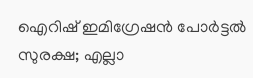ഐറിഷ് ഇമിഗ്രേഷൻ പോർട്ടൽ സുരക്ഷ; എല്ലാ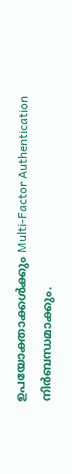ഉപയോക്താക്കൾക്കും Multi-Factor Authentication നിർബന്ധമാക്കും.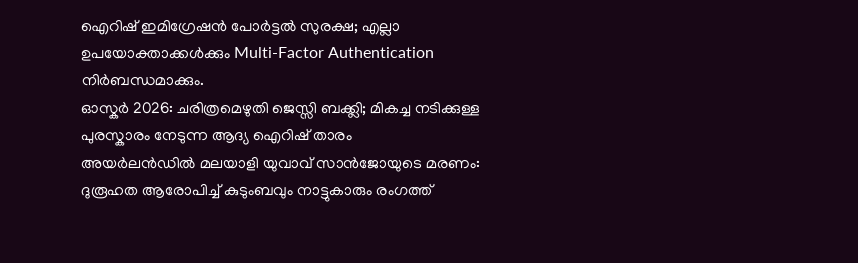ഐറിഷ് ഇമിഗ്രേഷൻ പോർട്ടൽ സുരക്ഷ; എല്ലാ ഉപയോക്താക്കൾക്കും Multi-Factor Authentication നിർബന്ധമാക്കും.
ഓസ്കർ 2026: ചരിത്രമെഴുതി ജെസ്സി ബക്ക്ലി; മികച്ച നടിക്കുള്ള പുരസ്കാരം നേടുന്ന ആദ്യ ഐറിഷ് താരം
അയർലൻഡിൽ മലയാളി യുവാവ് സാൻജോയുടെ മരണം: ദുരൂഹത ആരോപിച്ച് കുടുംബവും നാട്ടുകാരും രംഗത്ത്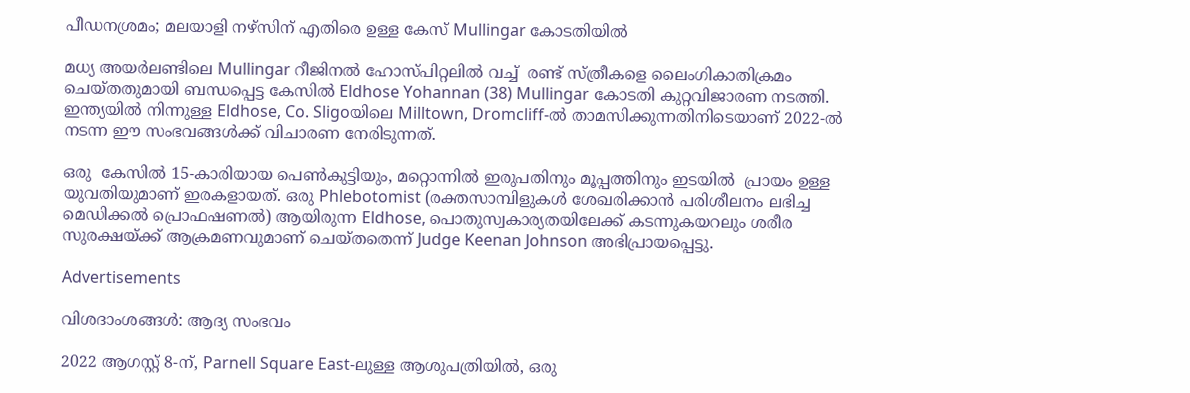പീഡനശ്രമം; മലയാളി നഴ്‌സിന് എതിരെ ഉള്ള കേസ് Mullingar കോടതിയിൽ

മധ്യ അയർലണ്ടിലെ Mullingar റീജിനൽ ഹോസ്പിറ്റലിൽ വച്ച്  രണ്ട് സ്ത്രീകളെ ലൈംഗികാതിക്രമം ചെയ്തതുമായി ബന്ധപ്പെട്ട കേസിൽ Eldhose Yohannan (38) Mullingar കോടതി കുറ്റവിജാരണ നടത്തി. ഇന്ത്യയിൽ നിന്നുള്ള Eldhose, Co. Sligoയിലെ Milltown, Dromcliff-ൽ താമസിക്കുന്നതിനിടെയാണ് 2022-ൽ നടന്ന ഈ സംഭവങ്ങൾക്ക് വിചാരണ നേരിടുന്നത്.

ഒരു  കേസിൽ 15-കാരിയായ പെൺകുട്ടിയും, മറ്റൊന്നിൽ ഇരുപതിനും മൂപ്പത്തിനും ഇടയിൽ  പ്രായം ഉള്ള  യുവതിയുമാണ് ഇരകളായത്. ഒരു Phlebotomist (രക്തസാമ്പിളുകൾ ശേഖരിക്കാൻ പരിശീലനം ലഭിച്ച മെഡിക്കൽ പ്രൊഫഷണൽ) ആയിരുന്ന Eldhose, പൊതുസ്വകാര്യതയിലേക്ക് കടന്നുകയറലും ശരീര സുരക്ഷയ്ക്ക് ആക്രമണവുമാണ് ചെയ്തതെന്ന് Judge Keenan Johnson അഭിപ്രായപ്പെട്ടു.

Advertisements

വിശദാംശങ്ങൾ: ആദ്യ സംഭവം

2022 ആഗസ്റ്റ് 8-ന്, Parnell Square East-ലുള്ള ആശുപത്രിയിൽ, ഒരു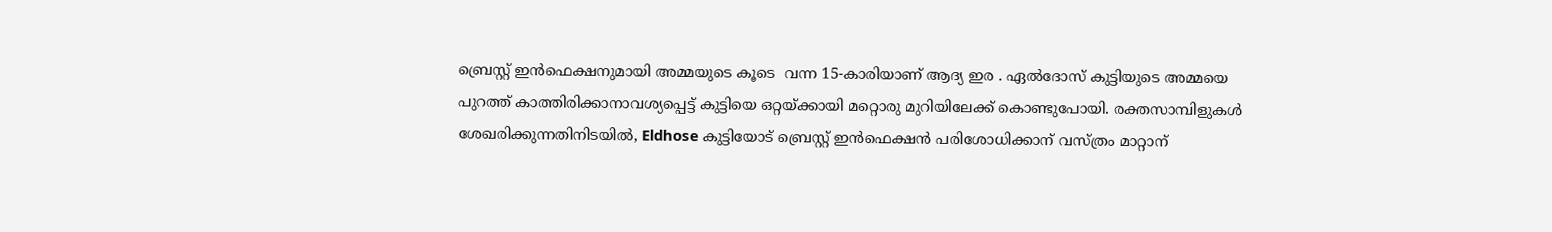ബ്രെസ്റ്റ് ഇൻഫെക്ഷനുമായി അമ്മയുടെ കൂടെ  വന്ന 15-കാരിയാണ് ആദ്യ ഇര . ഏൽദോസ് കുട്ടിയുടെ അമ്മയെ പുറത്ത് കാത്തിരിക്കാനാവശ്യപ്പെട്ട് കുട്ടിയെ ഒറ്റയ്ക്കായി മറ്റൊരു മുറിയിലേക്ക് കൊണ്ടുപോയി. രക്തസാമ്പിളുകൾ ശേഖരിക്കുന്നതിനിടയിൽ, Eldhose കുട്ടിയോട് ബ്രെസ്റ്റ് ഇൻഫെക്ഷൻ പരിശോധിക്കാന് വസ്ത്രം മാറ്റാന്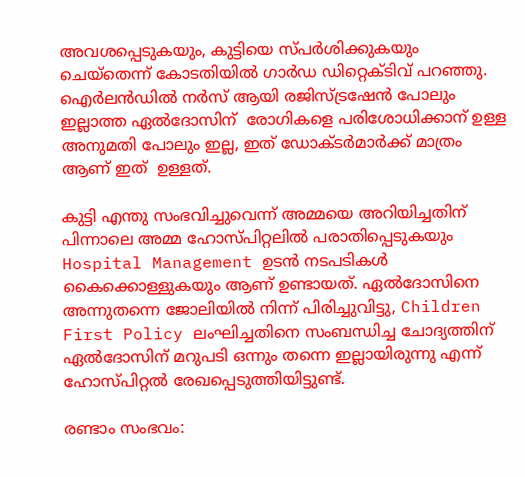അവശപ്പെടുകയും, കുട്ടിയെ സ്പർശിക്കുകയും ചെയ്തെന്ന് കോടതിയിൽ ഗാർഡ ഡിറ്റെക്ടിവ് പറഞ്ഞു. ഐർലൻഡിൽ നർസ് ആയി രജിസ്ട്രഷേൻ പോലും  ഇല്ലാത്ത ഏൽദോസിന്  രോഗികളെ പരിശോധിക്കാന് ഉള്ള അനുമതി പോലും ഇല്ല, ഇത് ഡോക്ടർമാർക്ക് മാത്രം ആണ് ഇത്  ഉള്ളത്.

കുട്ടി എന്തു സംഭവിച്ചുവെന്ന് അമ്മയെ അറിയിച്ചതിന് പിന്നാലെ അമ്മ ഹോസ്പിറ്റലിൽ പരാതിപ്പെടുകയും  Hospital Management ഉടൻ നടപടികൾ കൈക്കൊള്ളുകയും ആണ് ഉണ്ടായത്. ഏൽദോസിനെ അന്നുതന്നെ ജോലിയിൽ നിന്ന് പിരിച്ചുവിട്ടു, Children First Policy ലംഘിച്ചതിനെ സംബന്ധിച്ച ചോദ്യത്തിന് ഏൽദോസിന് മറുപടി ഒന്നും തന്നെ ഇല്ലായിരുന്നു എന്ന് ഹോസ്പിറ്റൽ രേഖപ്പെടുത്തിയിട്ടുണ്ട്.

രണ്ടാം സംഭവം: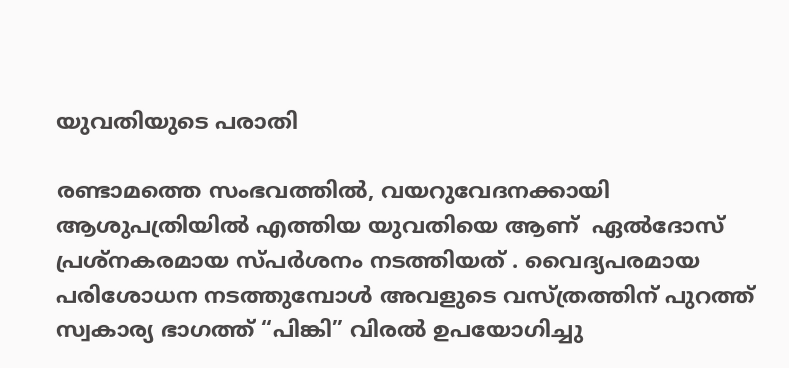യുവതിയുടെ പരാതി

രണ്ടാമത്തെ സംഭവത്തിൽ, വയറുവേദനക്കായി ആശുപത്രിയിൽ എത്തിയ യുവതിയെ ആണ്  ഏൽദോസ് പ്രശ്നകരമായ സ്പർശനം നടത്തിയത് . വൈദ്യപരമായ പരിശോധന നടത്തുമ്പോൾ അവളുടെ വസ്ത്രത്തിന് പുറത്ത് സ്വകാര്യ ഭാഗത്ത് “പിങ്കി” വിരൽ ഉപയോഗിച്ചു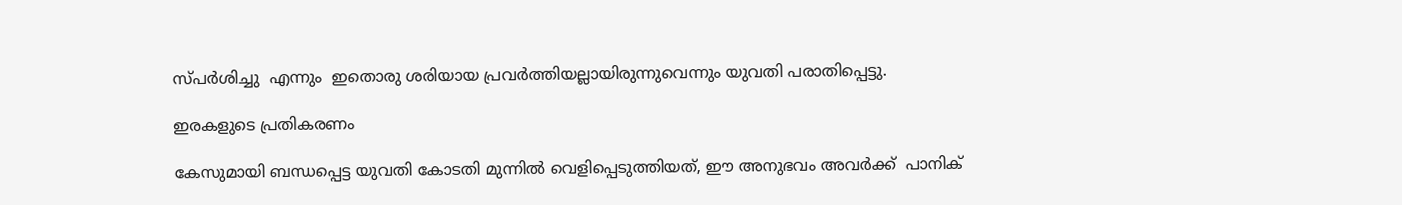സ്പർശിച്ചു  എന്നും  ഇതൊരു ശരിയായ പ്രവർത്തിയല്ലായിരുന്നുവെന്നും യുവതി പരാതിപ്പെട്ടു.

ഇരകളുടെ പ്രതികരണം

കേസുമായി ബന്ധപ്പെട്ട യുവതി കോടതി മുന്നിൽ വെളിപ്പെടുത്തിയത്, ഈ അനുഭവം അവർക്ക്  പാനിക്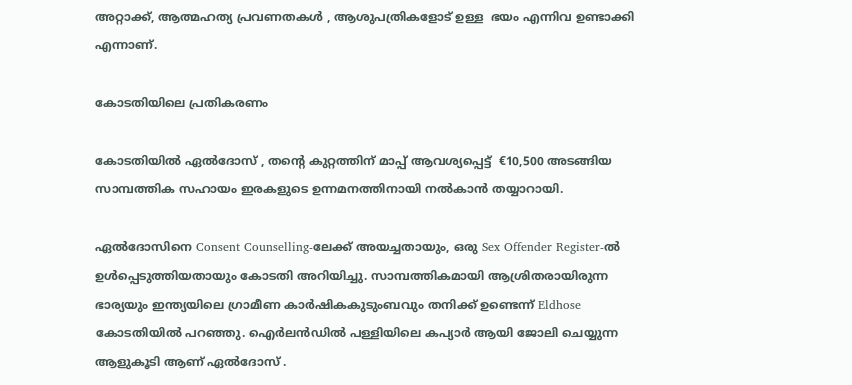അറ്റാക്ക്, ആത്മഹത്യ പ്രവണതകൾ , ആശുപത്രികളോട് ഉള്ള  ഭയം എന്നിവ ഉണ്ടാക്കി എന്നാണ്.

കോടതിയിലെ പ്രതികരണം

കോടതിയിൽ ഏൽദോസ് , തന്റെ കുറ്റത്തിന് മാപ്പ് ആവശ്യപ്പെട്ട്  €10,500 അടങ്ങിയ സാമ്പത്തിക സഹായം ഇരകളുടെ ഉന്നമനത്തിനായി നല്‍കാൻ തയ്യാറായി.

ഏൽദോസിനെ Consent Counselling-ലേക്ക് അയച്ചതായും, ഒരു Sex Offender Register-ൽ ഉൾപ്പെടുത്തിയതായും കോടതി അറിയിച്ചു. സാമ്പത്തികമായി ആശ്രിതരായിരുന്ന ഭാര്യയും ഇന്ത്യയിലെ ഗ്രാമീണ കാർഷികകുടുംബവും തനിക്ക് ഉണ്ടെന്ന് Eldhose കോടതിയിൽ പറഞ്ഞു. ഐർലൻഡിൽ പള്ളിയിലെ കപ്യാർ ആയി ജോലി ചെയ്യുന്ന ആളുകൂടി ആണ് ഏൽദോസ് .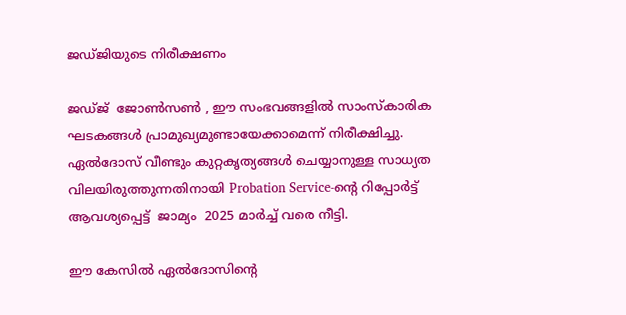ജഡ്ജിയുടെ നിരീക്ഷണം

ജഡ്ജ്  ജോൺസൺ , ഈ സംഭവങ്ങളിൽ സാംസ്‌കാരിക ഘടകങ്ങൾ പ്രാമുഖ്യമുണ്ടായേക്കാമെന്ന് നിരീക്ഷിച്ചു. ഏൽദോസ് വീണ്ടും കുറ്റകൃത്യങ്ങൾ ചെയ്യാനുള്ള സാധ്യത വിലയിരുത്തുന്നതിനായി Probation Service-ന്റെ റിപ്പോർട്ട് ആവശ്യപ്പെട്ട്  ജാമ്യം  2025 മാർച്ച് വരെ നീട്ടി.

ഈ കേസിൽ ഏൽദോസിന്റെ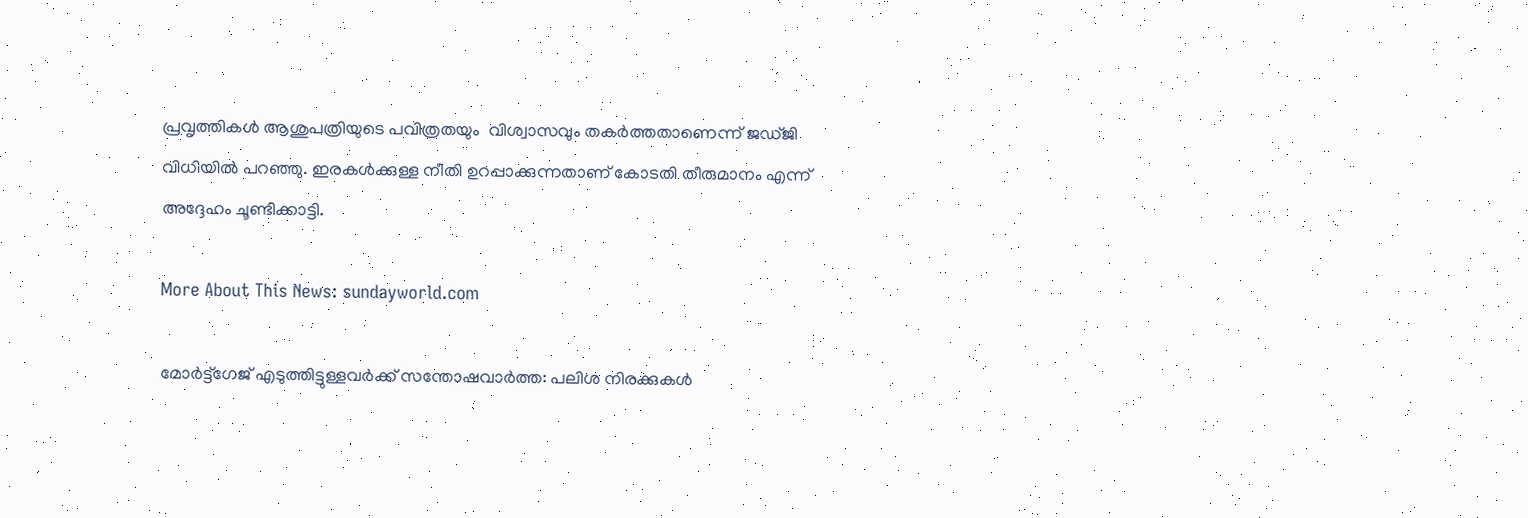പ്രവൃത്തികൾ ആശുപത്രിയുടെ പവിത്രതയും  വിശ്വാസവും തകർത്തതാണെന്ന് ജഡ്ജി വിധിയിൽ പറഞ്ഞു. ഇരകൾക്കുള്ള നീതി ഉറപ്പാക്കുന്നതാണ് കോടതി തീരുമാനം എന്ന് അദ്ദേഹം ചൂണ്ടിക്കാട്ടി.

More About This News: sundayworld.com

മോര്‍ട്ട്ഗേജ് എടുത്തിട്ടുള്ളവർക്ക് സന്തോഷവാർത്ത: പലിശ നിരക്കുകൾ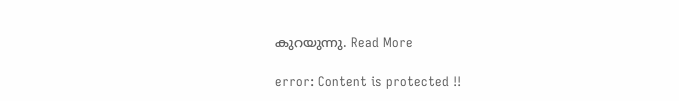കുറയുന്നു. Read More

error: Content is protected !!